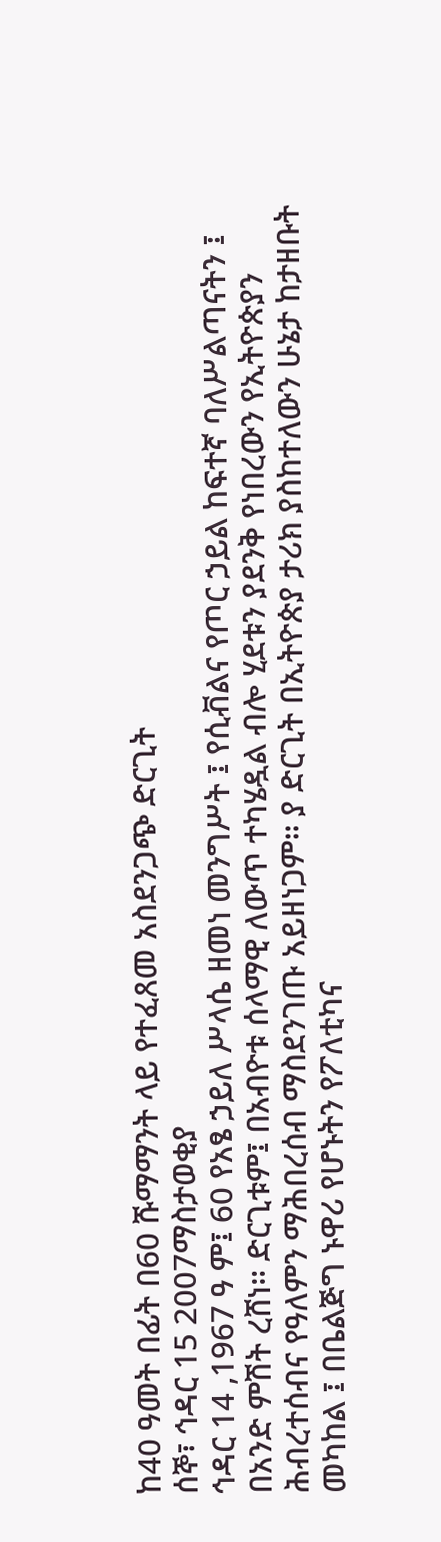ከ40 ዓመት በፊት በ60 ሹማማንት ላይ የተፈጸመ አስደንጋጭ ድርጊት
ሰኞ፣ ኅዳር 15 2007ማስታወቂያ
ኅዳር 14 ,1967 ዓ ም፤ 60 የአፄ ኃይለ ሥላሴ ዘመነ መንግሥት ፤ የሲቭልና የጦር ኃይል ከፍተኛ ባለሥልጣናትን ፤ በአንድ ምሽት ረሸነ። ድርጊቱም፤ በአብዮቱ ሰላማዊ ለውጥ ተካሄዷል ብሎ ሂደቱን ያደንቅ የነበረውን የኢትዮጵያን ሕብረተሰብና የዓለምን ማሕበረሰብ ማስደንገጡ አይዘነጋም። ያ ድርጊት በኢትዮጵያ ታሪክ ያስከተለውን ሁኔታ ከታዘቡት መካከል ፤ በቤልጅግ ኑዋሪ የሆኑትን የፖለቲካና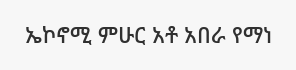ኤኮኖሚ ምሁር አቶ አበራ የማነ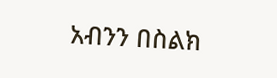አብንን በስልክ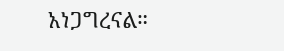አነጋግረናል።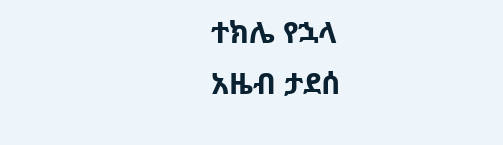ተክሌ የኋላ
አዜብ ታደሰ